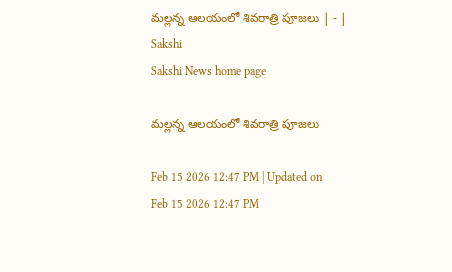మల్లన్న ఆలయంలో శివరాత్రి పూజలు | - | Sakshi
Sakshi News home page

మల్లన్న ఆలయంలో శివరాత్రి పూజలు

Feb 15 2026 12:47 PM | Updated on Feb 15 2026 12:47 PM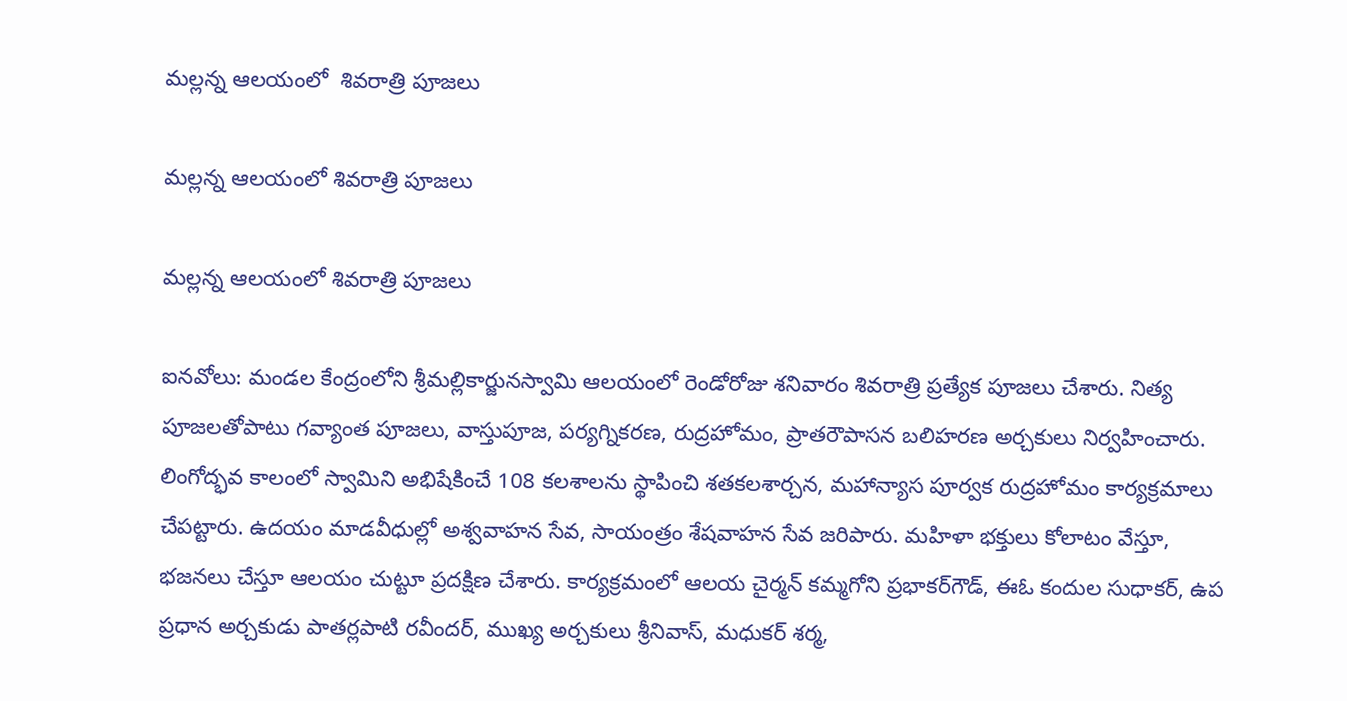మల్లన్న ఆలయంలో  శివరాత్రి పూజలు

మల్లన్న ఆలయంలో శివరాత్రి పూజలు

మల్లన్న ఆలయంలో శివరాత్రి పూజలు

ఐనవోలు: మండల కేంద్రంలోని శ్రీమల్లికార్జునస్వామి ఆలయంలో రెండోరోజు శనివారం శివరాత్రి ప్రత్యేక పూజలు చేశారు. నిత్య పూజలతోపాటు గవ్యాంత పూజలు, వాస్తుపూజ, పర్యగ్నికరణ, రుద్రహోమం, ప్రాతరౌపాసన బలిహరణ అర్చకులు నిర్వహించారు. లింగోద్భవ కాలంలో స్వామిని అభిషేకించే 108 కలశాలను స్థాపించి శతకలశార్చన, మహాన్యాస పూర్వక రుద్రహోమం కార్యక్రమాలు చేపట్టారు. ఉదయం మాడవీధుల్లో అశ్వవాహన సేవ, సాయంత్రం శేషవాహన సేవ జరిపారు. మహిళా భక్తులు కోలాటం వేస్తూ, భజనలు చేస్తూ ఆలయం చుట్టూ ప్రదక్షిణ చేశారు. కార్యక్రమంలో ఆలయ చైర్మన్‌ కమ్మగోని ప్రభాకర్‌గౌడ్‌, ఈఓ కందుల సుధాకర్‌, ఉప ప్రధాన అర్చకుడు పాతర్లపాటి రవీందర్‌, ముఖ్య అర్చకులు శ్రీనివాస్‌, మధుకర్‌ శర్మ,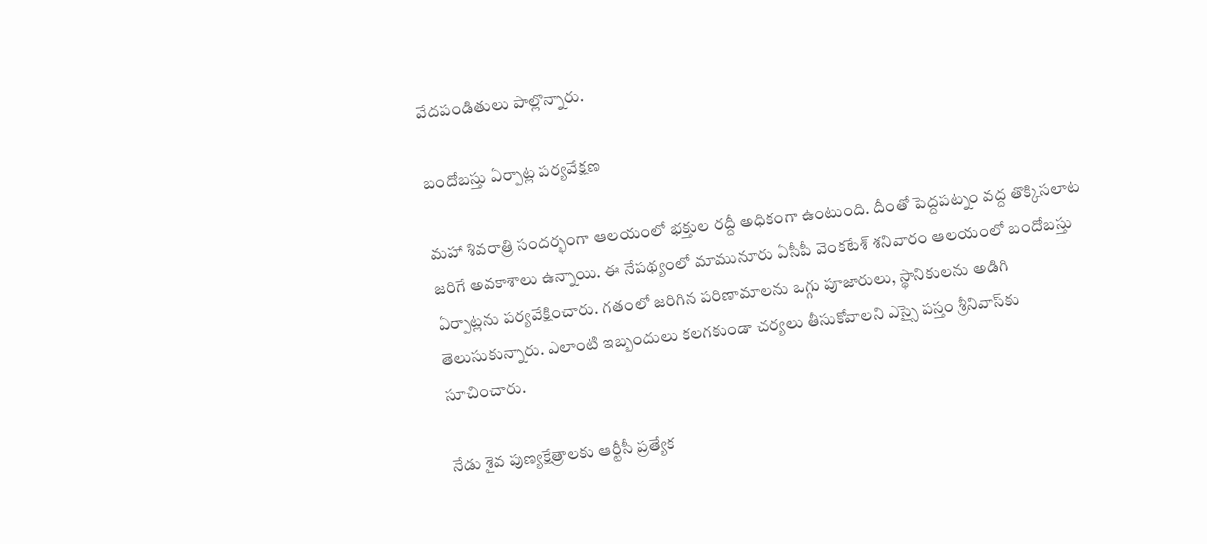వేదపండితులు పాల్లొన్నారు.

బందోబస్తు ఏర్పాట్ల పర్యవేక్షణ

మహా శివరాత్రి సందర్భంగా ఆలయంలో భక్తుల రద్దీ అధికంగా ఉంటుంది. దీంతో పెద్దపట్నం వద్ద తొక్కిసలాట జరిగే అవకాశాలు ఉన్నాయి. ఈ నేపథ్యంలో మామునూరు ఏసీపీ వెంకటేశ్‌ శనివారం ఆలయంలో బందోబస్తు ఏర్పాట్లను పర్యవేక్షించారు. గతంలో జరిగిన పరిణామాలను ఒగ్గు పూజారులు, స్థానికులను అడిగి తెలుసుకున్నారు. ఎలాంటి ఇబ్బందులు కలగకుండా చర్యలు తీసుకోవాలని ఎస్సై పస్తం శ్రీనివాస్‌కు సూచించారు.

నేడు శైవ పుణ్యక్షేత్రాలకు ఆర్టీసీ ప్రత్యేక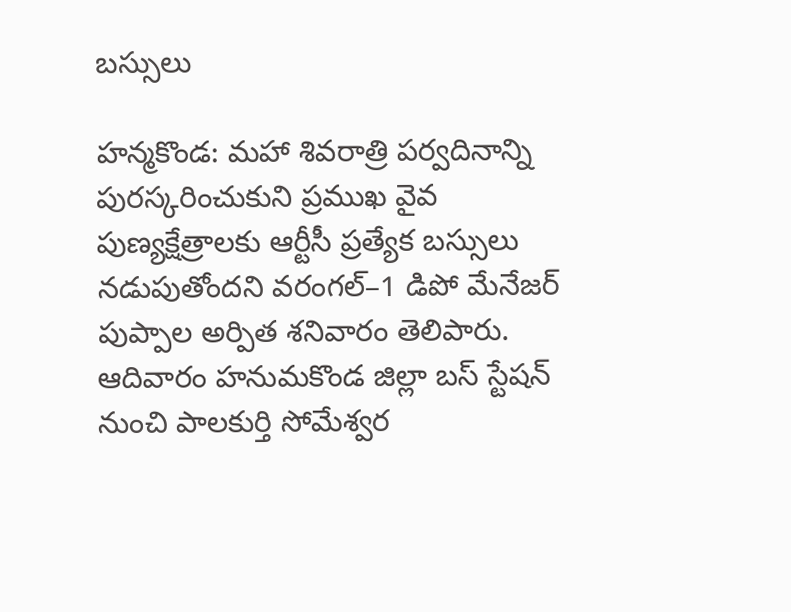బస్సులు

హన్మకొండ: మహా శివరాత్రి పర్వదినాన్ని పురస్కరించుకుని ప్రముఖ వైవ పుణ్యక్షేత్రాలకు ఆర్టీసీ ప్రత్యేక బస్సులు నడుపుతోందని వరంగల్‌–1 డిపో మేనేజర్‌ పుప్పాల అర్పిత శనివారం తెలిపారు. ఆదివారం హనుమకొండ జిల్లా బస్‌ స్టేషన్‌ నుంచి పాలకుర్తి సోమేశ్వర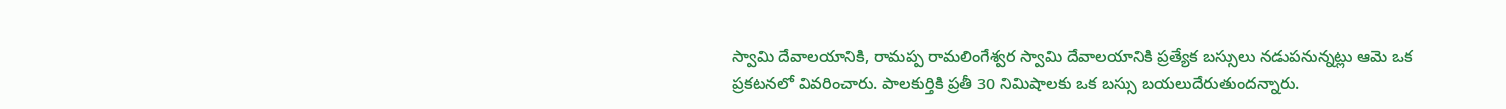స్వామి దేవాలయానికి, రామప్ప రామలింగేశ్వర స్వామి దేవాలయానికి ప్రత్యేక బస్సులు నడుపనున్నట్లు ఆమె ఒక ప్రకటనలో వివరించారు. పాలకుర్తికి ప్రతీ 30 నిమిషాలకు ఒక బస్సు బయలుదేరుతుందన్నారు.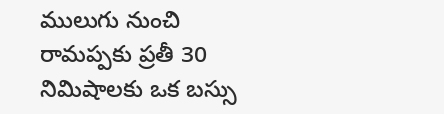ములుగు నుంచి రామప్పకు ప్రతీ 30 నిమిషాలకు ఒక బస్సు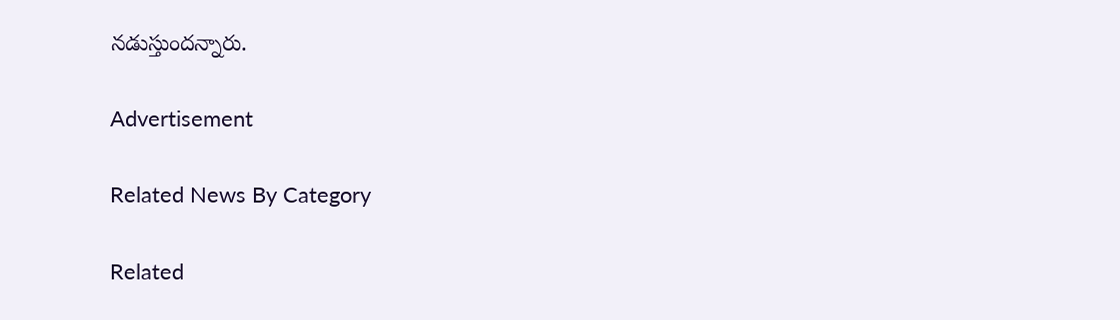నడుస్తుందన్నారు.

Advertisement

Related News By Category

Related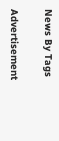News By Tags

Advertisement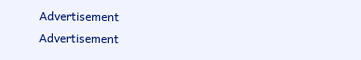Advertisement
Advertisement